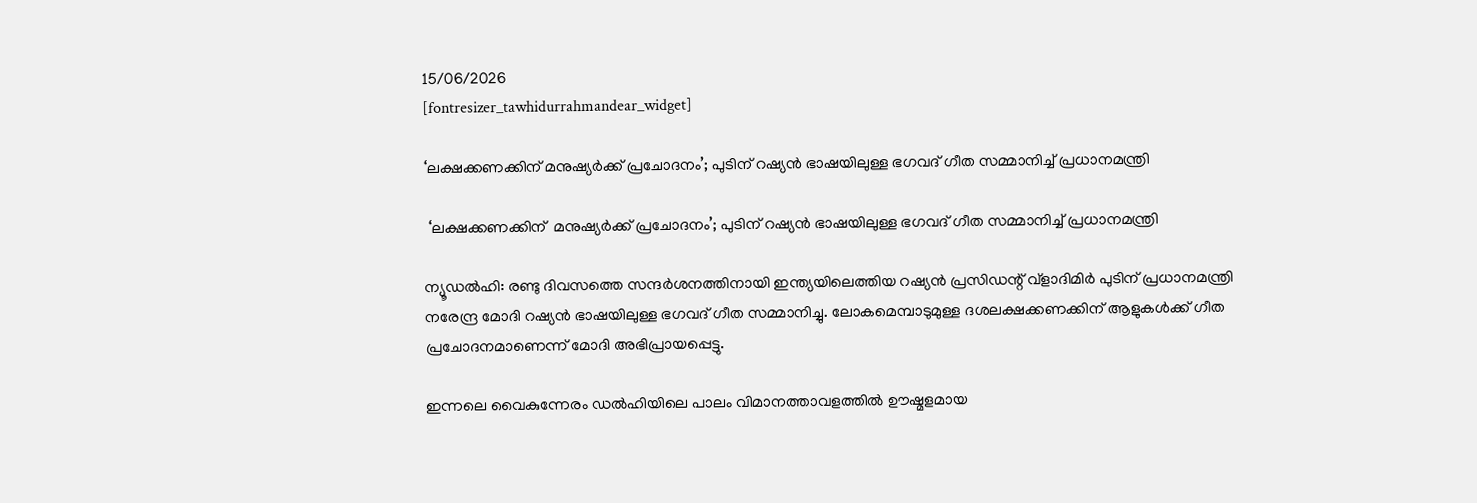15/06/2026
[fontresizer_tawhidurrahmandear_widget]

‘ലക്ഷക്കണക്കിന് മനുഷ്യര്‍ക്ക് പ്രചോദനം’; പുടിന് റഷ്യന്‍ ഭാഷയിലുള്ള ഭഗവദ് ഗീത സമ്മാനിച്ച് പ്രധാനമന്ത്രി

 ‘ലക്ഷക്കണക്കിന്  മനുഷ്യര്‍ക്ക് പ്രചോദനം’; പുടിന് റഷ്യന്‍ ഭാഷയിലുള്ള ഭഗവദ് ഗീത സമ്മാനിച്ച് പ്രധാനമന്ത്രി

ന്യൂഡല്‍ഹി: രണ്ടു ദിവസത്തെ സന്ദര്‍ശനത്തിനായി ഇന്ത്യയിലെത്തിയ റഷ്യന്‍ പ്രസിഡന്റ് വ്ളാദിമിര്‍ പുടിന് പ്രധാനമന്ത്രി നരേന്ദ്ര മോദി റഷ്യന്‍ ഭാഷയിലുള്ള ഭഗവദ് ഗീത സമ്മാനിച്ചു. ലോകമെമ്പാടുമുള്ള ദശലക്ഷക്കണക്കിന് ആളുകള്‍ക്ക് ഗീത പ്രചോദനമാണെന്ന് മോദി അഭിപ്രായപ്പെട്ടു.

ഇന്നലെ വൈകുന്നേരം ഡല്‍ഹിയിലെ പാലം വിമാനത്താവളത്തില്‍ ഊഷ്മളമായ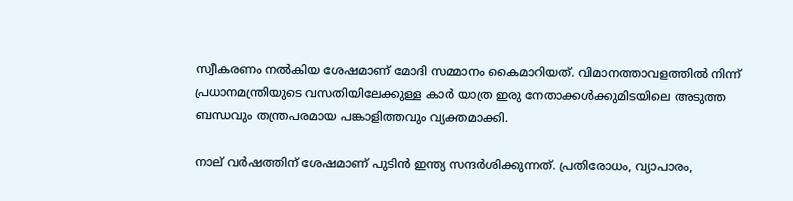സ്വീകരണം നല്‍കിയ ശേഷമാണ് മോദി സമ്മാനം കൈമാറിയത്. വിമാനത്താവളത്തില്‍ നിന്ന് പ്രധാനമന്ത്രിയുടെ വസതിയിലേക്കുള്ള കാര്‍ യാത്ര ഇരു നേതാക്കള്‍ക്കുമിടയിലെ അടുത്ത ബന്ധവും തന്ത്രപരമായ പങ്കാളിത്തവും വ്യക്തമാക്കി.

നാല് വര്‍ഷത്തിന് ശേഷമാണ് പുടിന്‍ ഇന്ത്യ സന്ദര്‍ശിക്കുന്നത്. പ്രതിരോധം, വ്യാപാരം,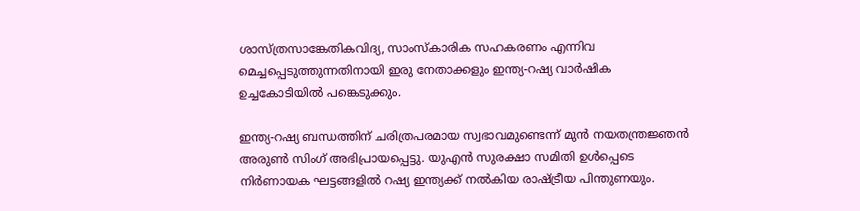ശാസ്ത്രസാങ്കേതികവിദ്യ, സാംസ്‌കാരിക സഹകരണം എന്നിവ മെച്ചപ്പെടുത്തുന്നതിനായി ഇരു നേതാക്കളും ഇന്ത്യ-റഷ്യ വാര്‍ഷിക ഉച്ചകോടിയില്‍ പങ്കെടുക്കും.

ഇന്ത്യ-റഷ്യ ബന്ധത്തിന് ചരിത്രപരമായ സ്വഭാവമുണ്ടെന്ന് മുന്‍ നയതന്ത്രജ്ഞന്‍ അരുണ്‍ സിംഗ് അഭിപ്രായപ്പെട്ടു. യുഎന്‍ സുരക്ഷാ സമിതി ഉള്‍പ്പെടെ നിര്‍ണായക ഘട്ടങ്ങളില്‍ റഷ്യ ഇന്ത്യക്ക് നല്‍കിയ രാഷ്ട്രീയ പിന്തുണയും.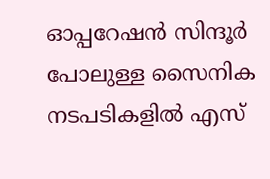ഓപ്പറേഷന്‍ സിന്ദൂര്‍ പോലുള്ള സൈനിക നടപടികളില്‍ എസ്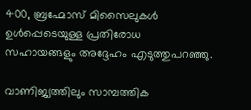400, ബ്രഹ്മോസ് മിസൈലുകള്‍ ഉള്‍പ്പെടെയുള്ള പ്രതിരോധ സഹായങ്ങളും അദ്ദേഹം എടുത്തുപറഞ്ഞു.

വാണിജ്യത്തിലും സാമ്പത്തിക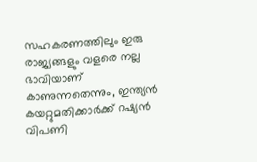സഹകരണത്തിലും ഇരു രാജ്യങ്ങളും വളരെ നല്ല ഭാവിയാണ് കാണുന്നതെന്നും, ഇന്ത്യന്‍ കയറ്റുമതിക്കാര്‍ക്ക് റഷ്യന്‍ വിപണി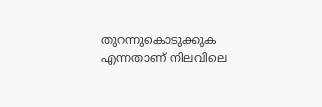തുറന്നുകൊടുക്കുക എന്നതാണ് നിലവിലെ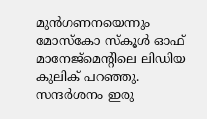മുന്‍ഗണനയെന്നും മോസ്‌കോ സ്‌കൂള്‍ ഓഫ് മാനേജ്‌മെന്റിലെ ലിഡിയ കുലിക് പറഞ്ഞു. സന്ദര്‍ശനം ഇരു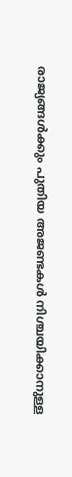രാജ്യങ്ങള്‍ക്കും പുതിയ അജണ്ടകള്‍ നിശ്ചയിക്കാനുള്ള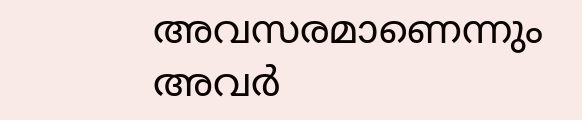അവസരമാണെന്നും അവര്‍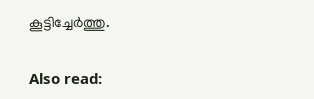കൂട്ടിച്ചേര്‍ത്തു.

Also read: